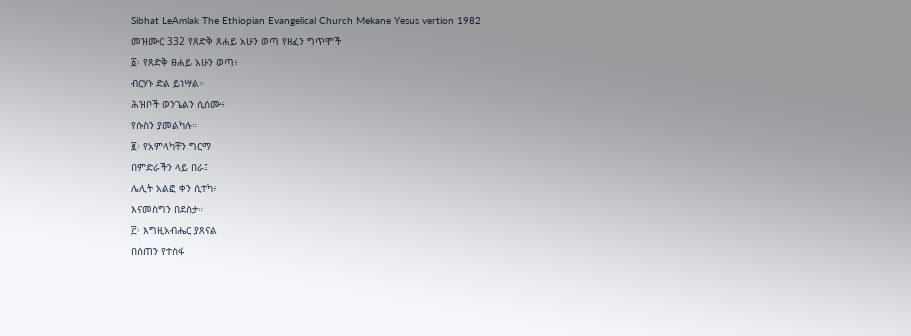Sibhat LeAmlak The Ethiopian Evangelical Church Mekane Yesus vertion 1982
መዝሙር 332 የጸድቅ ጸሐይ አሁን ወጣ የዘፈን ግጥሞች
፩፡ የጸድቅ ፀሐይ አሁን ወጣ፥
ብርሃኑ ድል ይነሣል።
ሕዝቦች ወንጌልን ሲሰሙ፥
የሱስን ያመልካሉ።
፪፡ የአምላካቸን ግርማ
በምድራችን ላይ በራ፤
ሌሊት አልፎ ቀን ሲተካ፥
እናመስግን በደስታ።
፫፡ እግዚአብሔር ያጸናል
በሰጠን የተስፋ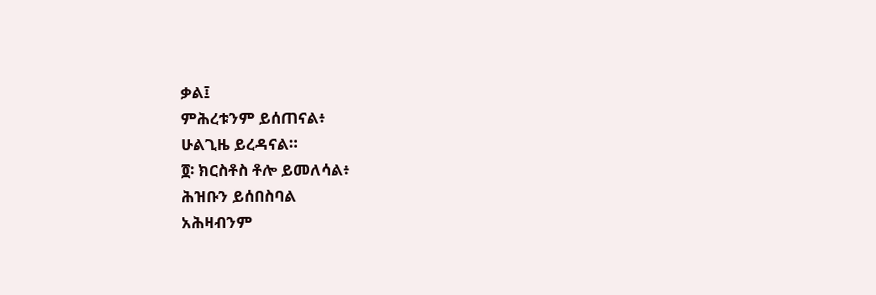ቃል፤
ምሕረቱንም ይሰጠናል፥
ሁልጊዜ ይረዳናል።
፬፡ ክርስቶስ ቶሎ ይመለሳል፥
ሕዝቡን ይሰበስባል
አሕዛብንም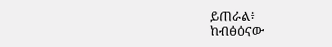ይጠራል፥
ከብፅዕናው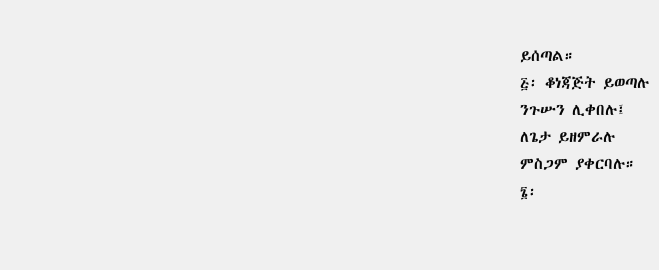ይሰጣል።
፭፡ ቆነጃጅት ይወጣሉ
ንጉሡን ሊቀበሉ፤
ለጌታ ይዘምራሉ
ምስጋም ያቀርባሉ።
፮፡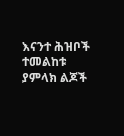እናንተ ሕዝቦች ተመልከቱ
ያምላክ ልጆች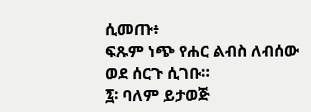ሲመጡ፥
ፍጹም ነጭ የሐር ልብስ ለብሰው
ወደ ሰርጉ ሲገቡ።
፯፡ ባለም ይታወጅ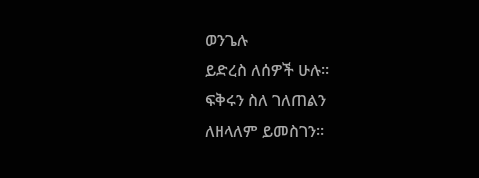ወንጌሉ
ይድረስ ለሰዎች ሁሉ።
ፍቅሩን ስለ ገለጠልን
ለዘላለም ይመስገን።